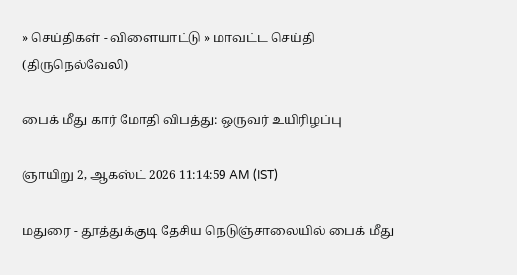» செய்திகள் - விளையாட்டு » மாவட்ட செய்தி (திருநெல்வேலி)

பைக் மீது கார் மோதி விபத்து: ஒருவர் உயிரிழப்பு

ஞாயிறு 2, ஆகஸ்ட் 2026 11:14:59 AM (IST)

மதுரை - தூத்துக்குடி தேசிய நெடுஞ்சாலையில் பைக் மீது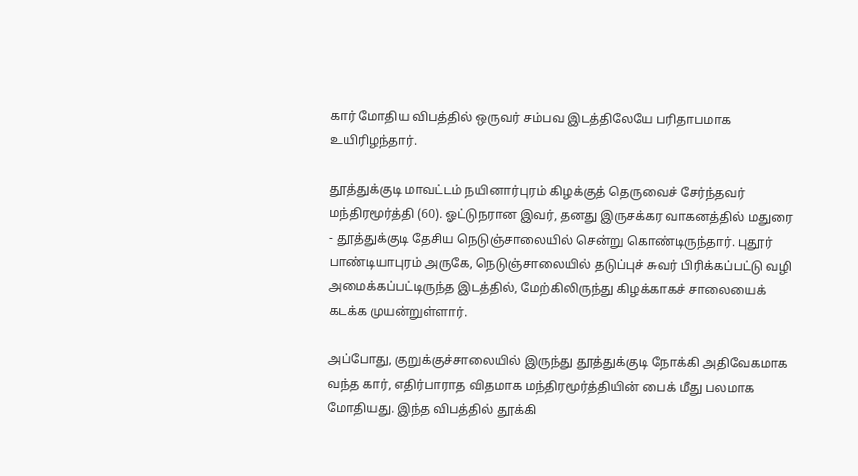கார் மோதிய விபத்தில் ஒருவர் சம்பவ இடத்திலேயே பரிதாபமாக உயிரிழந்தார்.

தூத்துக்குடி மாவட்டம் நயினார்புரம் கிழக்குத் தெருவைச் சேர்ந்தவர் மந்திரமூர்த்தி (60). ஓட்டுநரான இவர், தனது இருசக்கர வாகனத்தில் மதுரை - தூத்துக்குடி தேசிய நெடுஞ்சாலையில் சென்று கொண்டிருந்தார். புதூர் பாண்டியாபுரம் அருகே, நெடுஞ்சாலையில் தடுப்புச் சுவர் பிரிக்கப்பட்டு வழி அமைக்கப்பட்டிருந்த இடத்தில், மேற்கிலிருந்து கிழக்காகச் சாலையைக் கடக்க முயன்றுள்ளார்.

அப்போது, குறுக்குச்சாலையில் இருந்து தூத்துக்குடி நோக்கி அதிவேகமாக வந்த கார், எதிர்பாராத விதமாக மந்திரமூர்த்தியின் பைக் மீது பலமாக மோதியது. இந்த விபத்தில் தூக்கி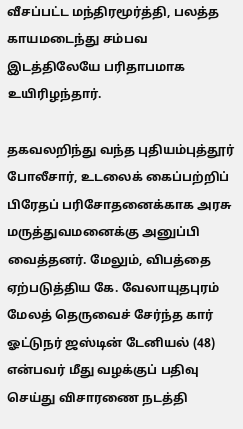வீசப்பட்ட மந்திரமூர்த்தி, பலத்த காயமடைந்து சம்பவ இடத்திலேயே பரிதாபமாக உயிரிழந்தார்.

தகவலறிந்து வந்த புதியம்புத்தூர் போலீசார், உடலைக் கைப்பற்றிப் பிரேதப் பரிசோதனைக்காக அரசு மருத்துவமனைக்கு அனுப்பி வைத்தனர். மேலும், விபத்தை ஏற்படுத்திய கே. வேலாயுதபுரம் மேலத் தெருவைச் சேர்ந்த கார் ஓட்டுநர் ஜஸ்டின் டேனியல் (48) என்பவர் மீது வழக்குப் பதிவு செய்து விசாரணை நடத்தி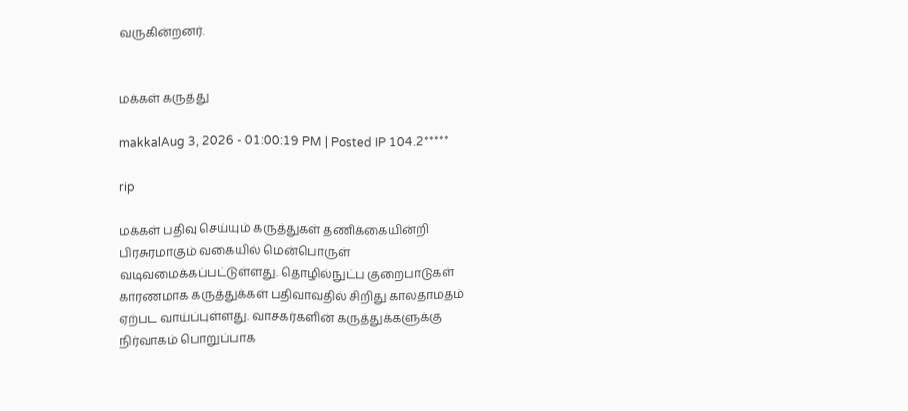வருகின்றனர்.


மக்கள் கருத்து

makkalAug 3, 2026 - 01:00:19 PM | Posted IP 104.2*****

rip

மக்கள் பதிவு செய்யும் கருத்துகள் தணிக்கையின்றி பிரசுரமாகும் வகையில் மென்பொருள் வடிவமைக்கப்பட்டுள்ளது. தொழில்நுட்ப குறைபாடுகள் காரணமாக கருத்துக்கள் பதிவாவதில் சிறிது காலதாமதம் ஏற்பட வாய்ப்புள்ளது. வாசகர்களின் கருத்துக்களுக்கு நிர்வாகம் பொறுப்பாக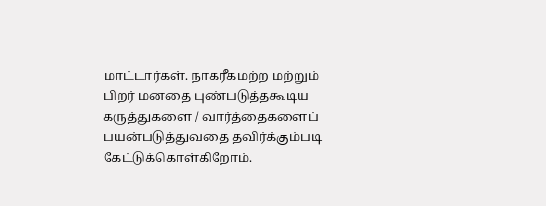மாட்டார்கள். நாகரீகமற்ற மற்றும் பிறர் மனதை புண்படுத்தகூடிய கருத்துகளை / வார்த்தைகளைப் பயன்படுத்துவதை தவிர்க்கும்படி கேட்டுக்கொள்கிறோம்.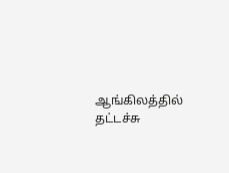ஆங்கிலத்தில் தட்டச்சு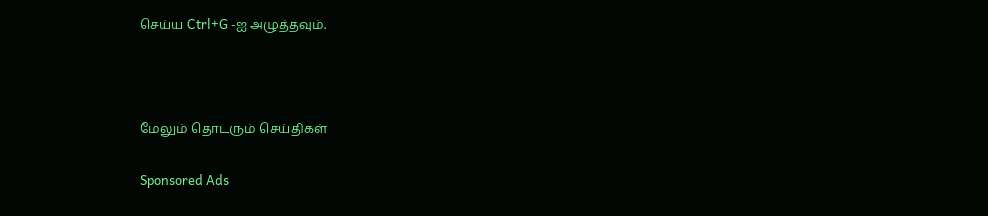செய்ய Ctrl+G -ஐ அழுத்தவும்.



மேலும் தொடரும் செய்திகள்

Sponsored Ads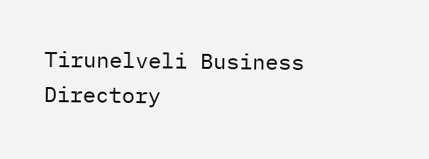Tirunelveli Business Directory